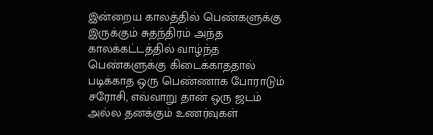இன்றைய காலத்தில் பெண்களுக்கு இருக்கும் சுதந்திரம் அந்த காலக்கட்டத்தில் வாழ்ந்த பெண்களுக்கு கிடைக்காததால் படிக்காத ஒரு பெண்ணாக போராடும் சரோசி, எவ்வாறு தான் ஒரு ஜடம் அல்ல தனக்கும் உணர்வுகள்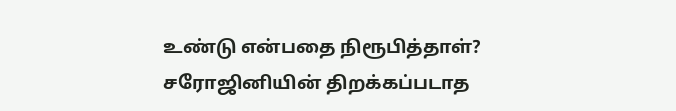உண்டு என்பதை நிரூபித்தாள்? சரோஜினியின் திறக்கப்படாத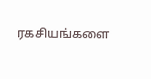ரகசியங்களை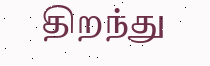திறந்து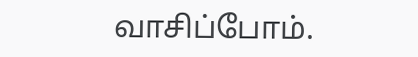வாசிப்போம்.